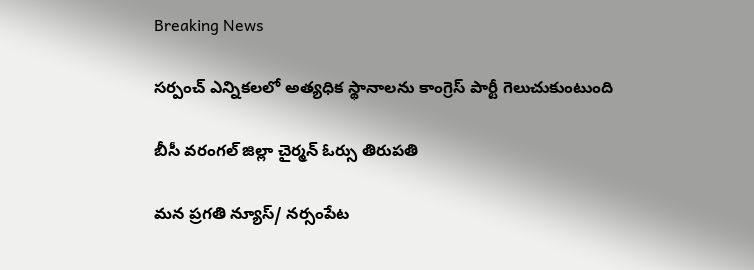Breaking News

సర్పంచ్ ఎన్నికలలో అత్యధిక స్థానాలను కాంగ్రెస్ పార్టీ గెలుచుకుంటుంది

బీసీ వరంగల్ జిల్లా చైర్మన్ ఓర్సు తిరుపతి

మన ప్రగతి న్యూస్/ నర్సంపేట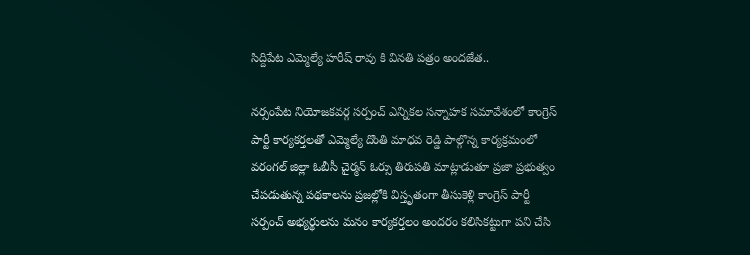సిద్దిపేట ఎమ్మెల్యే హరీష్ రావు కి వినతి పత్రం అందజేత..

నర్సంపేట నియోజకవర్గ సర్పంచ్ ఎన్నికల సన్నాహక సమావేశంలో కాంగ్రెస్ పార్టీ కార్యకర్తలతో ఎమ్మెల్యే దొంతి మాధవ రెడ్డి పాల్గొన్న కార్యక్రమంలో వరంగల్ జిల్లా ఓబీసీ చైర్మన్ ఓర్సు తిరుపతి మాట్లాడుతూ ప్రజా ప్రభుత్వం చేపడుతున్న పథకాలను ప్రజల్లోకి విస్తృతంగా తీసుకెళ్లి కాంగ్రెస్ పార్టీ సర్పంచ్ అభ్యర్థులను మనం కార్యకర్తలం అందరం కలిసికట్టుగా పని చేసి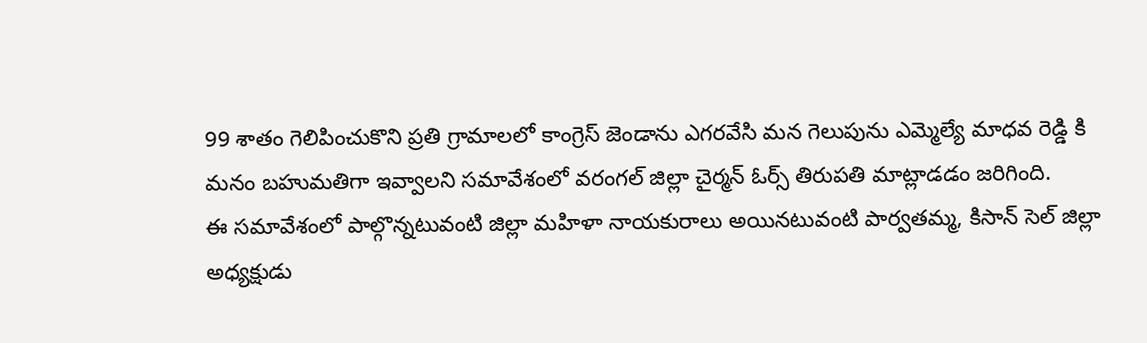99 శాతం గెలిపించుకొని ప్రతి గ్రామాలలో కాంగ్రెస్ జెండాను ఎగరవేసి మన గెలుపును ఎమ్మెల్యే మాధవ రెడ్డి కి మనం బహుమతిగా ఇవ్వాలని సమావేశంలో వరంగల్ జిల్లా చైర్మన్ ఓర్స్ తిరుపతి మాట్లాడడం జరిగింది.
ఈ సమావేశంలో పాల్గొన్నటువంటి జిల్లా మహిళా నాయకురాలు అయినటువంటి పార్వతమ్మ, కిసాన్ సెల్ జిల్లా అధ్యక్షుడు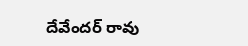దేవేందర్ రావు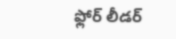ఫ్లోర్ లీడర్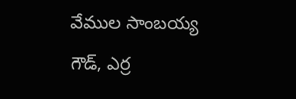వేముల సాంబయ్య గౌడ్, ఎర్ర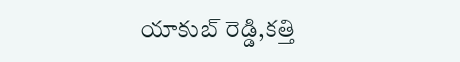యాకుబ్ రెడ్డి,కత్తి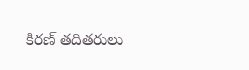కిరణ్ తదితరులు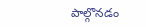పాల్గొనడం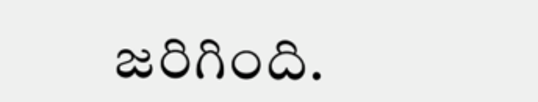జరిగింది.